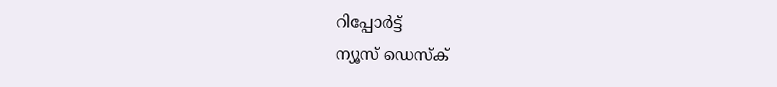റിപ്പോര്‍ട്ട്
ന്യൂസ് ഡെസ്ക്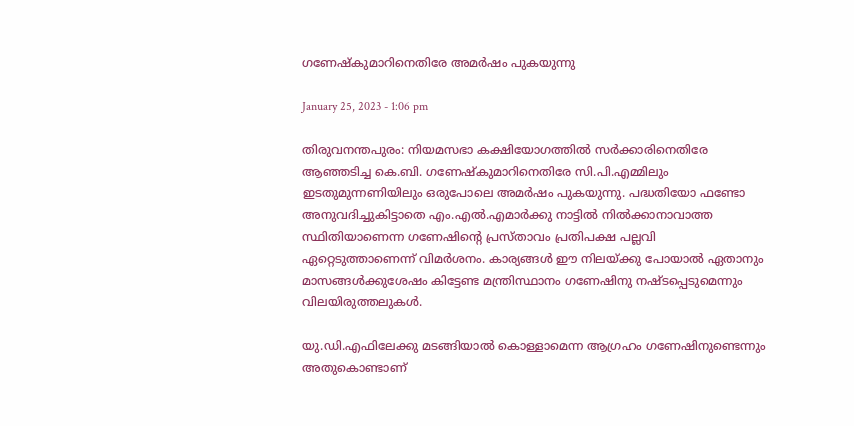ഗണേഷ്‌കുമാറിനെതിരേ അമര്‍ഷം പുകയുന്നു

January 25, 2023 - 1:06 pm

തിരുവനന്തപുരം: നിയമസഭാ കക്ഷിയോഗത്തില്‍ സര്‍ക്കാരിനെതിരേ ആഞ്ഞടിച്ച കെ.ബി. ഗണേഷ്‌കുമാറിനെതിരേ സി.പി.എമ്മിലും ഇടതുമുന്നണിയിലും ഒരുപോലെ അമര്‍ഷം പുകയുന്നു. പദ്ധതിയോ ഫണ്ടോ അനുവദിച്ചുകിട്ടാതെ എം.എല്‍.എമാര്‍ക്കു നാട്ടില്‍ നില്‍ക്കാനാവാത്ത സ്ഥിതിയാണെന്ന ഗണേഷിന്റെ പ്രസ്താവം പ്രതിപക്ഷ പല്ലവി ഏറ്റെടുത്താണെന്ന് വിമര്‍ശനം. കാര്യങ്ങള്‍ ഈ നിലയ്ക്കു പോയാല്‍ ഏതാനും മാസങ്ങള്‍ക്കുശേഷം കിട്ടേണ്ട മന്ത്രിസ്ഥാനം ഗണേഷിനു നഷ്ടപ്പെടുമെന്നും വിലയിരുത്തലുകള്‍.

യു.ഡി.എഫിലേക്കു മടങ്ങിയാല്‍ കൊള്ളാമെന്ന ആഗ്രഹം ഗണേഷിനുണ്ടെന്നും അതുകൊണ്ടാണ്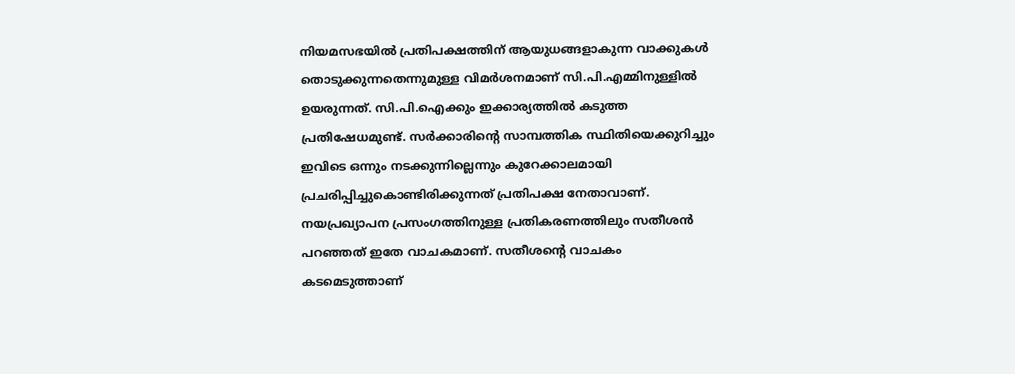നിയമസഭയില്‍ പ്രതിപക്ഷത്തിന് ആയുധങ്ങളാകുന്ന വാക്കുകള്‍ തൊടുക്കുന്നതെന്നുമുള്ള വിമര്‍ശനമാണ് സി.പി.എമ്മിനുള്ളില്‍ ഉയരുന്നത്. സി.പി.ഐക്കും ഇക്കാര്യത്തില്‍ കടുത്ത പ്രതിഷേധമുണ്ട്. സര്‍ക്കാരിന്റെ സാമ്പത്തിക സ്ഥിതിയെക്കുറിച്ചും ഇവിടെ ഒന്നും നടക്കുന്നില്ലെന്നും കുറേക്കാലമായി പ്രചരിപ്പിച്ചുകൊണ്ടിരിക്കുന്നത് പ്രതിപക്ഷ നേതാവാണ്. നയപ്രഖ്യാപന പ്രസംഗത്തിനുള്ള പ്രതികരണത്തിലും സതീശന്‍ പറഞ്ഞത് ഇതേ വാചകമാണ്. സതീശന്റെ വാചകം കടമെടുത്താണ്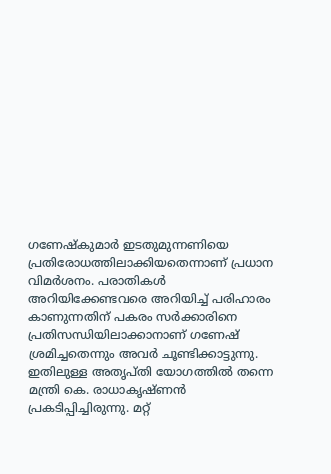ഗണേഷ്‌കുമാര്‍ ഇടതുമുന്നണിയെ പ്രതിരോധത്തിലാക്കിയതെന്നാണ് പ്രധാന വിമര്‍ശനം. പരാതികള്‍ അറിയിക്കേണ്ടവരെ അറിയിച്ച് പരിഹാരം കാണുന്നതിന് പകരം സര്‍ക്കാരിനെ പ്രതിസന്ധിയിലാക്കാനാണ് ഗണേഷ് ശ്രമിച്ചതെന്നും അവര്‍ ചൂണ്ടിക്കാട്ടുന്നു. ഇതിലുള്ള അതൃപ്തി യോഗത്തില്‍ തന്നെ മന്ത്രി കെ. രാധാകൃഷ്ണന്‍ പ്രകടിപ്പിച്ചിരുന്നു. മറ്റ്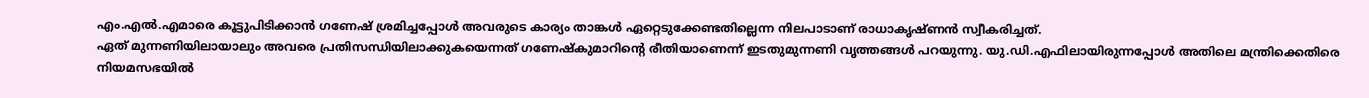എം.എല്‍.എമാരെ കൂട്ടുപിടിക്കാന്‍ ഗണേഷ് ശ്രമിച്ചപ്പോള്‍ അവരുടെ കാര്യം താങ്കള്‍ ഏറ്റെടുക്കേണ്ടതില്ലെന്ന നിലപാടാണ് രാധാകൃഷ്ണന്‍ സ്വീകരിച്ചത്.
ഏത് മുന്നണിയിലായാലും അവരെ പ്രതിസന്ധിയിലാക്കുകയെന്നത് ഗണേഷ്‌കുമാറിന്റെ രീതിയാണെന്ന് ഇടതുമുന്നണി വൃത്തങ്ങള്‍ പറയുന്നു. യു.ഡി.എഫിലായിരുന്നപ്പോള്‍ അതിലെ മന്ത്രിക്കെതിരെ നിയമസഭയില്‍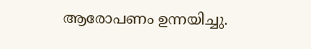ആരോപണം ഉന്നയിച്ചു.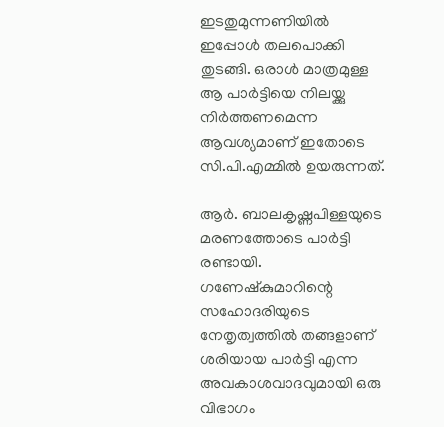ഇടതുമുന്നണിയില്‍ ഇപ്പോള്‍ തലപൊക്കി തുടങ്ങി. ഒരാള്‍ മാത്രമുള്ള ആ പാര്‍ട്ടിയെ നിലയ്ക്കു നിര്‍ത്തണമെന്ന ആവശ്യമാണ് ഇതോടെ സി.പി.എമ്മില്‍ ഉയരുന്നത്.

ആര്‍. ബാലകൃഷ്ണപിള്ളയുടെ മരണത്തോടെ പാര്‍ട്ടി രണ്ടായി. ഗണേഷ്‌കുമാറിന്റെ സഹോദരിയുടെ നേതൃത്വത്തില്‍ തങ്ങളാണ് ശരിയായ പാര്‍ട്ടി എന്ന അവകാശവാദവുമായി ഒരു വിഭാഗം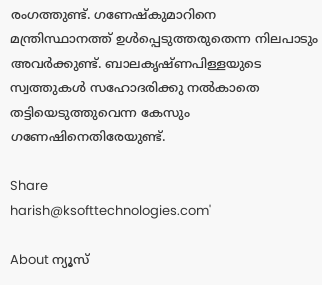രംഗത്തുണ്ട്. ഗണേഷ്‌കുമാറിനെ മന്ത്രിസ്ഥാനത്ത് ഉള്‍പ്പെടുത്തരുതെന്ന നിലപാടും അവര്‍ക്കുണ്ട്. ബാലകൃഷ്ണപിള്ളയുടെ സ്വത്തുകള്‍ സഹോദരിക്കു നല്‍കാതെ തട്ടിയെടുത്തുവെന്ന കേസും ഗണേഷിനെതിരേയുണ്ട്.

Share
harish@ksofttechnologies.com'

About ന്യൂസ്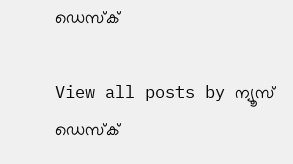ഡെസ്ക്

View all posts by ന്യൂസ് ഡെസ്ക്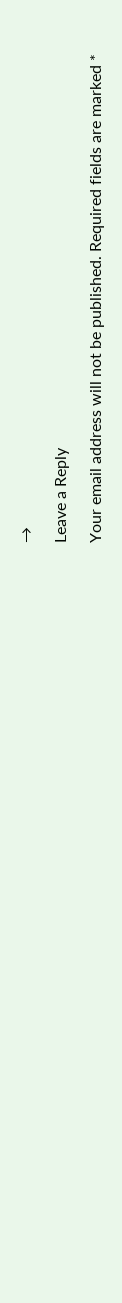→

Leave a Reply

Your email address will not be published. Required fields are marked *